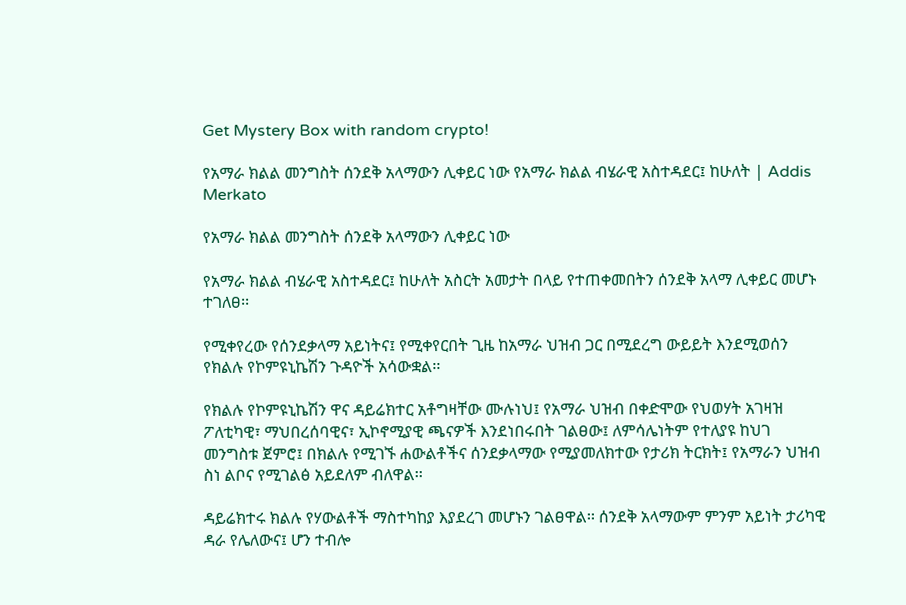Get Mystery Box with random crypto!

የአማራ ክልል መንግስት ሰንደቅ አላማውን ሊቀይር ነው የአማራ ክልል ብሄራዊ አስተዳደር፤ ከሁለት | Addis Merkato

የአማራ ክልል መንግስት ሰንደቅ አላማውን ሊቀይር ነው

የአማራ ክልል ብሄራዊ አስተዳደር፤ ከሁለት አስርት አመታት በላይ የተጠቀመበትን ሰንደቅ አላማ ሊቀይር መሆኑ ተገለፀ፡፡

የሚቀየረው የሰንደቃላማ አይነትና፤ የሚቀየርበት ጊዜ ከአማራ ህዝብ ጋር በሚደረግ ውይይት እንደሚወሰን የክልሉ የኮምዩኒኬሽን ጉዳዮች አሳውቋል፡፡

የክልሉ የኮምዩኒኬሽን ዋና ዳይሬክተር አቶግዛቸው ሙሉነህ፤ የአማራ ህዝብ በቀድሞው የህወሃት አገዛዝ ፖለቲካዊ፣ ማህበረሰባዊና፣ ኢኮኖሚያዊ ጫናዎች እንደነበሩበት ገልፀው፤ ለምሳሌነትም የተለያዩ ከህገ መንግስቱ ጀምሮ፤ በክልሉ የሚገኙ ሐውልቶችና ሰንደቃላማው የሚያመለክተው የታሪክ ትርክት፤ የአማራን ህዝብ ስነ ልቦና የሚገልፅ አይደለም ብለዋል፡፡

ዳይሬክተሩ ክልሉ የሃውልቶች ማስተካከያ እያደረገ መሆኑን ገልፀዋል፡፡ ሰንደቅ አላማውም ምንም አይነት ታሪካዊ ዳራ የሌለውና፤ ሆን ተብሎ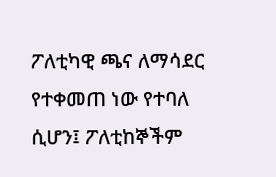ፖለቲካዊ ጫና ለማሳደር የተቀመጠ ነው የተባለ ሲሆን፤ ፖለቲከኞችም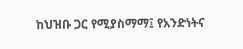ከህዝቡ ጋር የሚያስማማ፤ የአንድነትና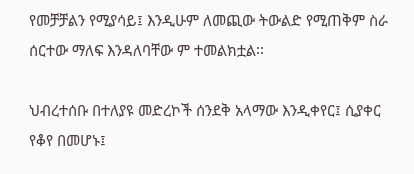የመቻቻልን የሚያሳይ፤ እንዲሁም ለመጪው ትውልድ የሚጠቅም ስራ ሰርተው ማለፍ እንዳለባቸው ም ተመልክቷል፡፡

ህብረተሰቡ በተለያዩ መድረኮች ሰንደቅ አላማው እንዲቀየር፤ ሲያቀር የቆየ በመሆኑ፤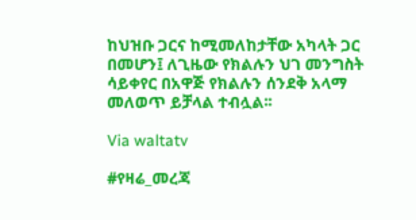ከህዝቡ ጋርና ከሚመለከታቸው አካላት ጋር በመሆን፤ ለጊዜው የክልሉን ህገ መንግስት ሳይቀየር በአዋጅ የክልሉን ሰንደቅ አላማ መለወጥ ይቻላል ተብሏል፡፡

Via waltatv

#የዛሬ_መረጃ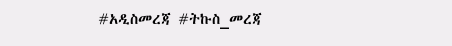#አዲስመረጃ #ትኩስ_መረጃ